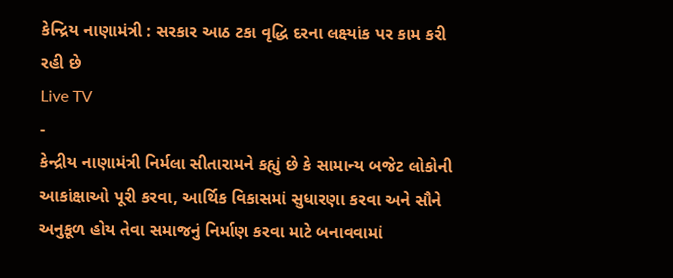કેન્દ્રિય નાણામંત્રી : સરકાર આઠ ટકા વૃદ્ધિ દરના લક્ષ્યાંક પર કામ કરી રહી છે
Live TV
-
કેન્દ્રીય નાણામંત્રી નિર્મલા સીતારામને કહ્યું છે કે સામાન્ય બજેટ લોકોની આકાંક્ષાઓ પૂરી કરવા, આર્થિક વિકાસમાં સુધારણા કરવા અને સૌને અનુકૂળ હોય તેવા સમાજનું નિર્માણ કરવા માટે બનાવવામાં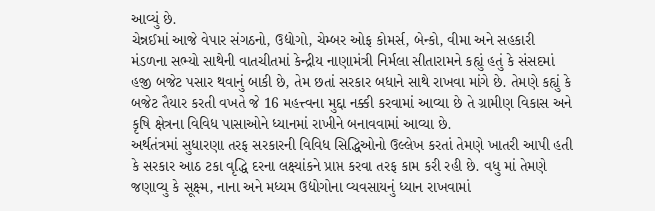આવ્યું છે.
ચેન્નઈમાં આજે વેપાર સંગઠનો, ઉદ્યોગો, ચેમ્બર ઓફ કોમર્સ, બેન્કો, વીમા અને સહકારી મંડળના સભ્યો સાથેની વાતચીતમાં કેન્દ્રીય નાણામંત્રી નિર્મલા સીતારામને કહ્યું હતું કે સંસદમાં હજી બજેટ પસાર થવાનું બાકી છે, તેમ છતાં સરકાર બધાને સાથે રાખવા માંગે છે. તેમણે કહ્યું કે બજેટ તૈયાર કરતી વખતે જે 16 મહત્ત્વના મુદ્દા નક્કી કરવામાં આવ્યા છે તે ગ્રામીણ વિકાસ અને કૃષિ ક્ષેત્રના વિવિધ પાસાઓને ધ્યાનમાં રાખીને બનાવવામાં આવ્યા છે.
અર્થતંત્રમાં સુધારણા તરફ સરકારની વિવિધ સિદ્ધિઓનો ઉલ્લેખ કરતાં તેમણે ખાતરી આપી હતી કે સરકાર આઠ ટકા વૃદ્ધિ દરના લક્ષ્યાંકને પ્રાપ્ત કરવા તરફ કામ કરી રહી છે. વધુ માં તેમણે જણાવ્યુ કે સૂક્ષ્મ, નાના અને મધ્યમ ઉદ્યોગોના વ્યવસાયનું ધ્યાન રાખવામાં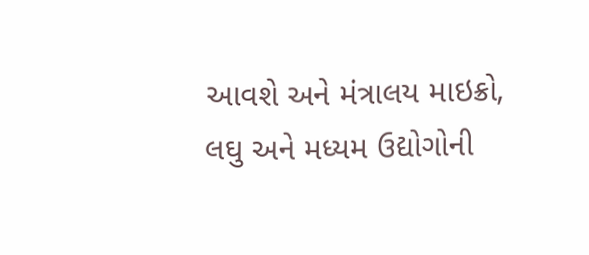આવશે અને મંત્રાલય માઇક્રો, લઘુ અને મધ્યમ ઉદ્યોગોની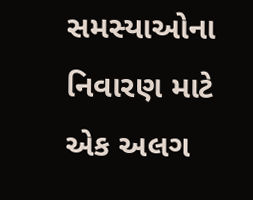સમસ્યાઓના નિવારણ માટે એક અલગ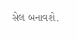સેલ બનાવશે.